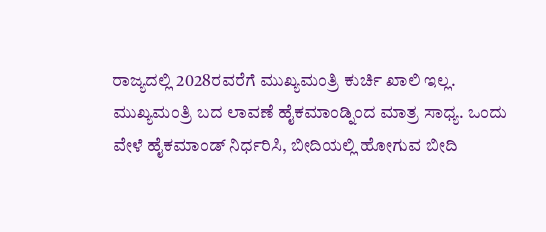ರಾಜ್ಯದಲ್ಲಿ 2028ರವರೆಗೆ ಮುಖ್ಯಮಂತ್ರಿ ಕುರ್ಚಿ ಖಾಲಿ ಇಲ್ಲ. ಮುಖ್ಯಮಂತ್ರಿ ಬದ ಲಾವಣೆ ಹೈಕಮಾಂಡ್ನಿಂದ ಮಾತ್ರ ಸಾಧ್ಯ. ಒಂದು ವೇಳೆ ಹೈಕಮಾಂಡ್ ನಿರ್ಧರಿಸಿ, ಬೀದಿಯಲ್ಲಿ ಹೋಗುವ ಬೀದಿ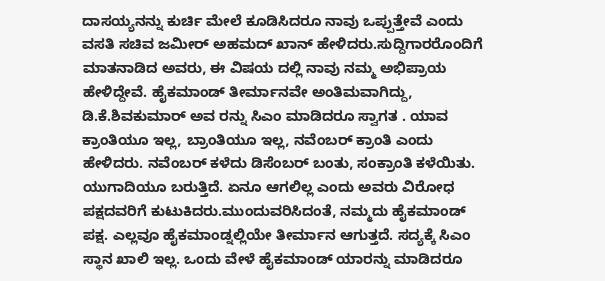ದಾಸಯ್ಯನನ್ನು ಕುರ್ಚಿ ಮೇಲೆ ಕೂಡಿಸಿದರೂ ನಾವು ಒಪ್ಪುತ್ತೇವೆ ಎಂದು ವಸತಿ ಸಚಿವ ಜಮೀರ್ ಅಹಮದ್ ಖಾನ್ ಹೇಳಿದರು.ಸುದ್ದಿಗಾರರೊಂದಿಗೆ ಮಾತನಾಡಿದ ಅವರು, ಈ ವಿಷಯ ದಲ್ಲಿ ನಾವು ನಮ್ಮ ಅಭಿಪ್ರಾಯ ಹೇಳಿದ್ದೇವೆ. ಹೈಕಮಾಂಡ್ ತೀರ್ಮಾನವೇ ಅಂತಿಮವಾಗಿದ್ದು, ಡಿ.ಕೆ.ಶಿವಕುಮಾರ್ ಅವ ರನ್ನು ಸಿಎಂ ಮಾಡಿದರೂ ಸ್ವಾಗತ . ಯಾವ ಕ್ರಾಂತಿಯೂ ಇಲ್ಲ, ಬ್ರಾಂತಿಯೂ ಇಲ್ಲ, ನವೆಂಬರ್ ಕ್ರಾಂತಿ ಎಂದು ಹೇಳಿದರು. ನವೆಂಬರ್ ಕಳೆದು ಡಿಸೆಂಬರ್ ಬಂತು, ಸಂಕ್ರಾಂತಿ ಕಳೆಯಿತು. ಯುಗಾದಿಯೂ ಬರುತ್ತಿದೆ. ಏನೂ ಆಗಲಿಲ್ಲ ಎಂದು ಅವರು ವಿರೋಧ ಪಕ್ಷದವರಿಗೆ ಕುಟುಕಿದರು.ಮುಂದುವರಿಸಿದಂತೆ, ನಮ್ಮದು ಹೈಕಮಾಂಡ್ ಪಕ್ಷ. ಎಲ್ಲವೂ ಹೈಕಮಾಂಡ್ನಲ್ಲಿಯೇ ತೀರ್ಮಾನ ಆಗುತ್ತದೆ. ಸದ್ಯಕ್ಕೆ ಸಿಎಂ ಸ್ಥಾನ ಖಾಲಿ ಇಲ್ಲ. ಒಂದು ವೇಳೆ ಹೈಕಮಾಂಡ್ ಯಾರನ್ನು ಮಾಡಿದರೂ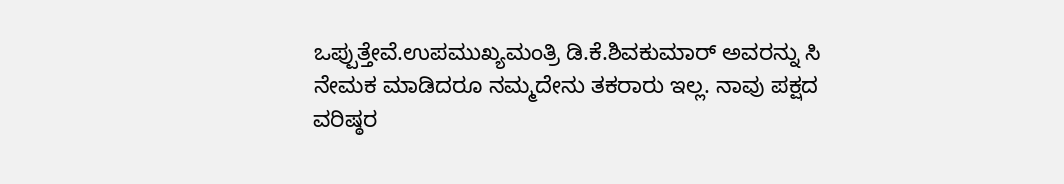ಒಪ್ಪುತ್ತೇವೆ.ಉಪಮುಖ್ಯಮಂತ್ರಿ ಡಿ.ಕೆ.ಶಿವಕುಮಾರ್ ಅವರನ್ನು ಸಿ ನೇಮಕ ಮಾಡಿದರೂ ನಮ್ಮದೇನು ತಕರಾರು ಇಲ್ಲ. ನಾವು ಪಕ್ಷದ ವರಿಷ್ಠರ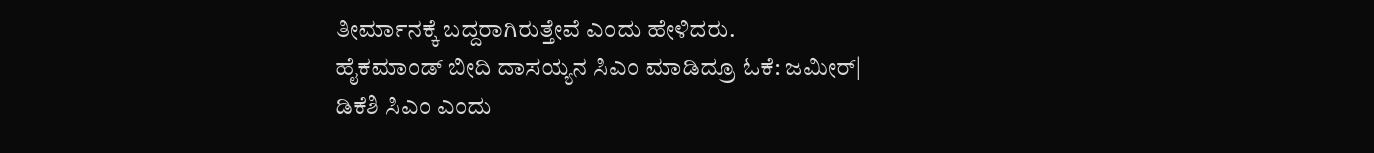ತೀರ್ಮಾನಕ್ಕೆ ಬದ್ದರಾಗಿರುತ್ತೇವೆ ಎಂದು ಹೇಳಿದರು.
ಹೈಕಮಾಂಡ್ ಬೀದಿ ದಾಸಯ್ಯನ ಸಿಎಂ ಮಾಡಿದ್ರೂ ಓಕೆ: ಜಮೀರ್| ಡಿಕೆಶಿ ಸಿಎಂ ಎಂದು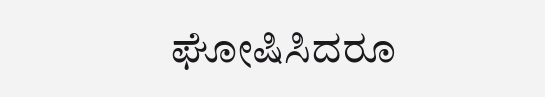ಘೋಷಿಸಿದರೂ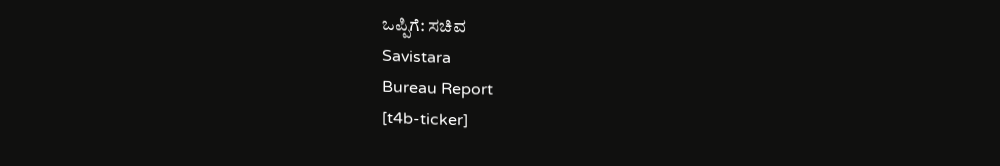ಒಪ್ಪಿಗೆ: ಸಚಿವ
Savistara
Bureau Report
[t4b-ticker]